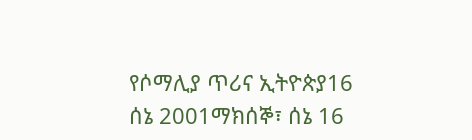የሶማሊያ ጥሪና ኢትዮጵያ16 ሰኔ 2001ማክሰኞ፣ ሰኔ 16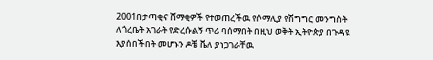2001በታጣቂና ሸማቂዎች የተወጠረችዉ የሶማሊያ የሽግግር መንግስት ለጎረቤት አገራት የድረሱልኝ ጥሪ ባሰማበት በዚህ ወቅት ኢትዮጵያ በጉዳዩ እያሰበችበት መሆኑን ዶቼ ቬለ ያነጋገራቸዉ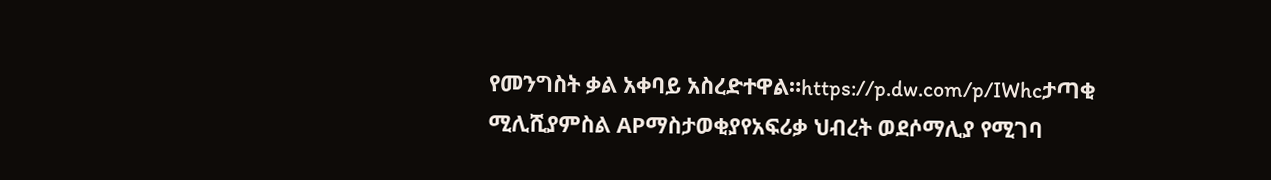የመንግስት ቃል አቀባይ አስረድተዋል።https://p.dw.com/p/IWhcታጣቂ ሚሊሺያምስል APማስታወቂያየአፍሪቃ ህብረት ወደሶማሊያ የሚገባ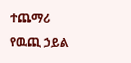ተጨማሪ የዉጪ ኃይል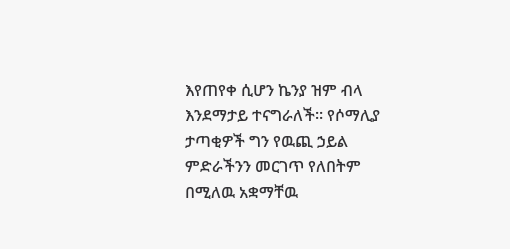እየጠየቀ ሲሆን ኬንያ ዝም ብላ እንደማታይ ተናግራለች። የሶማሊያ ታጣቂዎች ግን የዉጪ ኃይል ምድራችንን መርገጥ የለበትም በሚለዉ አቋማቸዉ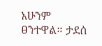አሁንም ፀንተዋል። ታደሰ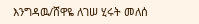እንግዳዉ/ሸዋዬ ለገሠ ሂሩት መለሰ